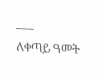___
ለቀጣይ ዓመት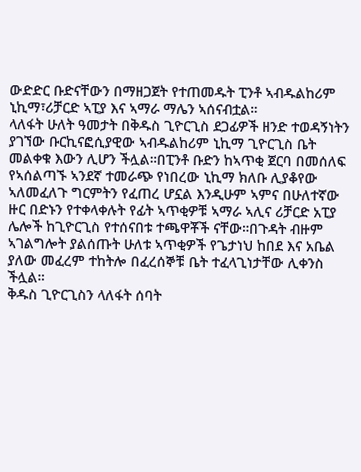ውድድር ቡድናቸውን በማዘጋጀት የተጠመዱት ፒንቶ ኣብዱልከሪም ኒኪማ፣ሪቻርድ ኣፒያ እና ኣማራ ማሌን ኣሰናብቷል።
ላለፋት ሁለት ዓመታት በቅዱስ ጊዮርጊስ ደጋፊዎች ዘንድ ተወዳኝነትን ያገኘው ቡርኪናፎሲያዊው ኣብዱልከሪም ኒኪማ ጊዮርጊስ ቤት መልቀቁ እውን ሊሆን ችሏል።በፒንቶ ቡድን ከኣጥቂ ጀርባ በመሰለፍ የኣሰልጣኙ ኣንደኛ ተመራጭ የነበረው ኒኪማ ክለቡ ሊያቆየው ኣለመፈለጉ ግርምትን የፈጠረ ሆኗል እንዲሁም ኣምና በሁለተኛው ዙር በድኑን የተቀላቀሉት የፊት ኣጥቂዎቹ ኣማራ ኣሊና ሪቻርድ አፒያ ሌሎች ከጊዮርጊስ የተሰናበቱ ተጫዋቾች ናቸው።በጉዳት ብዙም ኣገልግሎት ያልሰጡት ሁለቱ ኣጥቂዎች የጌታነህ ከበደ እና አቤል ያለው መፈረም ተከትሎ በፈረሰኞቹ ቤት ተፈላጊነታቸው ሊቀንስ ችሏል።
ቅዱስ ጊዮርጊስን ላለፋት ሰባት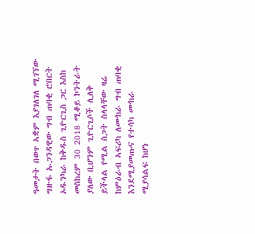ዓመታት በወጥ ኣቋም እያገለገለ ሚገኘው ግዙፋ ኡጋንዳዊው ግብ ጠባቂ ሮበርት ኦዱንካራ ከቅዱስ ጊዮርጊስ ጋር እስከ መስከረም 30 2018 ሚቆይ ኮንትራት ያለው ቢሆንም ጊዮርጊሶች ሊለቅ ይችላል የሚል ስጋት ስላላቸው ዛሬ ከምዕራብ ኣፍሪካ ለሙከራ ግብ ጠባቂ እንደሚያመጡና የተሳካ ሙከራ ሚያሳልፍ ከሆነ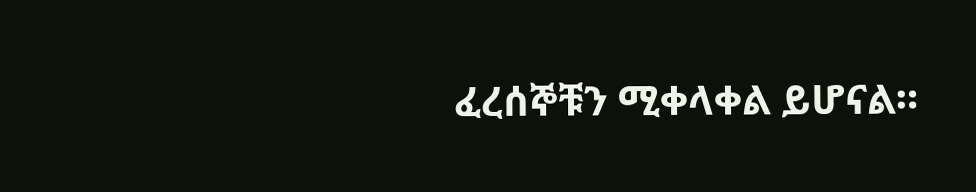ፈረሰኞቹን ሚቀላቀል ይሆናል።